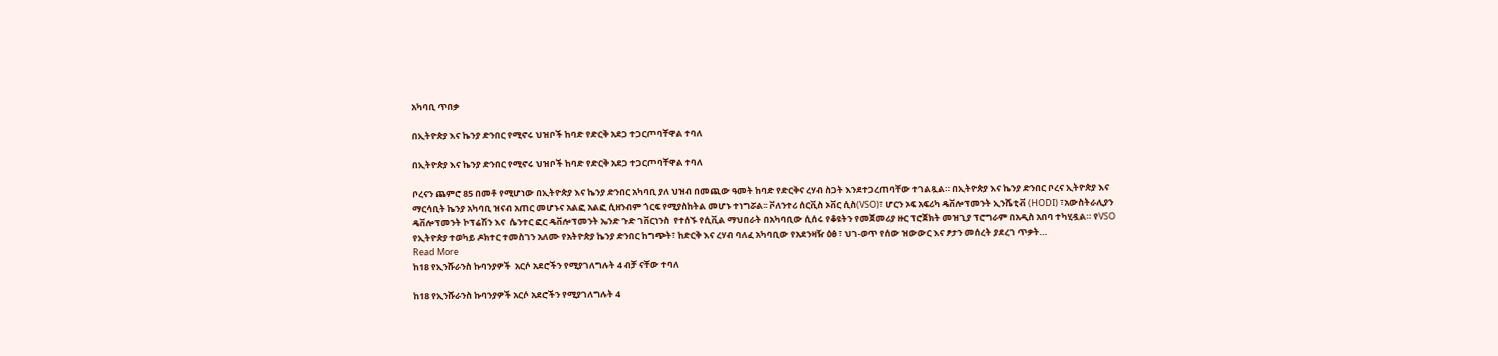አካባቢ ጥበቃ

በኢትዮጵያ እና ኬንያ ድንበር የሚኖሩ ህዝቦች ከባድ የድርቅ አደጋ ተጋርጦባቸዋል ተባለ

በኢትዮጵያ እና ኬንያ ድንበር የሚኖሩ ህዝቦች ከባድ የድርቅ አደጋ ተጋርጦባቸዋል ተባለ

ቦረናን ጨምሮ 85 በመቶ የሚሆነው በኢትዮጵያ እና ኬንያ ድንበር አካባቢ ያለ ህዝብ በመጪው ዓመት ከባድ የድርቅና ረሃብ ስጋት እንደተጋረጠባቸው ተገልጿል። በኢትዮጵያ እና ኬንያ ድንበር ቦረና ኢትዮጵያ እና ማርሳቢት ኬንያ አካባቢ ዝናብ አጠር መሆኑና አልፎ አልፎ ሲዘንብም ጎርፍ የሚያስከትል መሆኑ ተነግሯል፡፡ ቮለንተሪ ሰርቪስ ኦቨር ሲስ(VSO)፣ ሆርን ኦፍ አፍሪካ ዴቨሎፕመንት ኢንሼቲቭ (HODI) ፣አውስትራሊያን ዴቨሎፕመንት ኮፕሬሽን እና  ሴንተር ፎር ዴቨሎፕመንት ኤንድ ጉድ ገቨርነንስ  የተሰኙ የሲቪል ማህበራት በአካባቢው ሲሰሩ የቆዩትን የመጀመሪያ ዙር ፕሮጀክት መዝጊያ ፕሮግራም በአዲስ አበባ ተካሂዷል። የVSO የኢትዮጵያ ተወካይ ዶክተር ተመስገን አለሙ የአትዮጵያ ኬንያ ድንበር ከግጭት፣ ከድርቅ እና ረሃብ ባለፈ አካባቢው የአደንዛዥ ዕፅ ፣ ህገ-ወጥ የሰው ዝውውር እና ፆታን መሰረት ያደረገ ጥቃት…
Read More
ከ18 የኢንሹራንስ ኩባንያዎች  አርሶ አደሮችን የሚያገለግሉት 4 ብቻ ናቸው ተባለ

ከ18 የኢንሹራንስ ኩባንያዎች አርሶ አደሮችን የሚያገለግሉት 4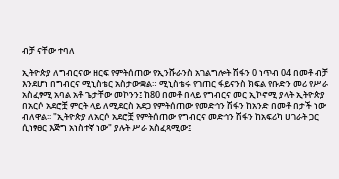ብቻ ናቸው ተባለ

ኢትዮጵያ ለግብርናው ዘርፍ የምትሰጠው የኢንሹራንስ አገልግሎት ሽፋን 0 ነጥብ 04 በመቶ ብቻ እንደሆነ በግብርና ሚኒስቴር አስታውቋል። ሚኒስቴሩ የገጠር ፋይናንስ ክፍል የቡድን መሪ የሥራ አስፈፃሚ አባል አቶ ጌታቸው መኮንን፤ ከ80 በመቶ በላይ የግብርና መር ኢኮኖሚ ያላት ኢትዮጵያ በአርሶ አደሮቿ ምርት ላይ ለሚደርስ አደጋ የምትሰጠው የመድኅን ሽፋን ከአንድ በመቶ በታች ነው ብለዋል፡፡ "ኢትዮጵያ ለአርሶ አደሮቿ የምትሰጠው የግብርና መድኅን ሽፋን ከአፍሪካ ሀገራት ጋር ሲነፃፀር እጅግ አነስተኛ ነው" ያሉት ሥራ አስፈጻሚው፤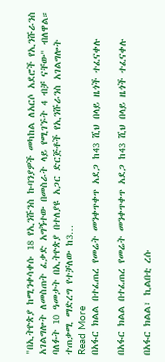"በኢትዮጵያ ከሚንቀሳቀሱ 18 የኢንሹንስ ኩባንያዎች መካከል ለአርሶ አደሮች የኢንሹራንስ አገልግሎት ለመስጠት ፈቃድ አግኝተው በመስራት ላይ የሚገኙት 4 ብቻ ናቸው" ብለዋል። ባለፉት 10 ዓመታት በኢትዮጵያ በተለያዩ አጋር ድርጅቶች የኢንሹራንስ አገልግሎት ተጠቃሚ ማድረግ የተቻለው ከ3…
Read More
በአፋር ክልል በተፈጠረ የመሬት መንቀጥቀጥ አደጋ ከ43 ሺህ በላይ ዜጎች ተፈናቀሉ

በአፋር ክልል በተፈጠረ የመሬት መንቀጥቀጥ አደጋ ከ43 ሺህ በላይ ዜጎች ተፈናቀሉ

በአፋር ክልል፣ ኪልበቲ ረሱ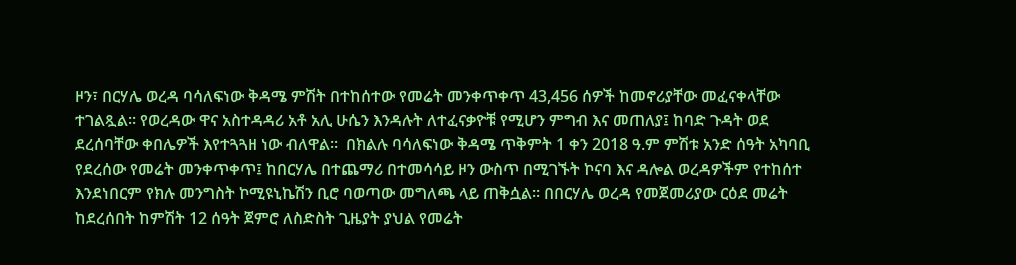ዞን፣ በርሃሌ ወረዳ ባሳለፍነው ቅዳሜ ምሽት በተከሰተው የመሬት መንቀጥቀጥ 43,456 ሰዎች ከመኖሪያቸው መፈናቀላቸው ተገልጿል፡፡ የወረዳው ዋና አስተዳዳሪ አቶ አሊ ሁሴን እንዳሉት ለተፈናቃዮቹ የሚሆን ምግብ እና መጠለያ፤ ከባድ ጉዳት ወደ ደረሰባቸው ቀበሌዎች እየተጓጓዘ ነው ብለዋል።  በክልሉ ባሳለፍነው ቅዳሜ ጥቅምት 1 ቀን 2018 ዓ.ም ምሽቱ አንድ ሰዓት አካባቢ የደረሰው የመሬት መንቀጥቀጥ፤ ከበርሃሌ በተጨማሪ በተመሳሳይ ዞን ውስጥ በሚገኙት ኮናባ እና ዳሎል ወረዳዎችም የተከሰተ እንደነበርም የክሉ መንግስት ኮሚዩኒኬሽን ቢሮ ባወጣው መግለጫ ላይ ጠቅሷል። በበርሃሌ ወረዳ የመጀመሪያው ርዕደ መሬት ከደረሰበት ከምሽት 12 ሰዓት ጀምሮ ለስድስት ጊዜያት ያህል የመሬት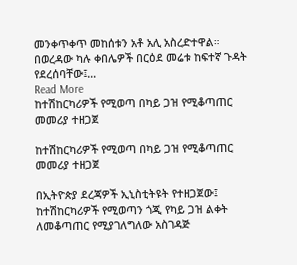መንቀጥቀጥ መከሰቱን አቶ አሊ አስረድተዋል።  በወረዳው ካሉ ቀበሌዎች በርዕደ መሬቱ ከፍተኛ ጉዳት የደረሰባቸው፤…
Read More
ከተሽከርካሪዎች የሚወጣ በካይ ጋዝ የሚቆጣጠር መመሪያ ተዘጋጀ

ከተሽከርካሪዎች የሚወጣ በካይ ጋዝ የሚቆጣጠር መመሪያ ተዘጋጀ

በኢትዮጵያ ደረጃዎች ኢኒስቲትዩት የተዘጋጀው፤ ከተሽከርካሪዎች የሚወጣን ጎጂ የካይ ጋዝ ልቀት ለመቆጣጠር የሚያገለግለው አስገዳጅ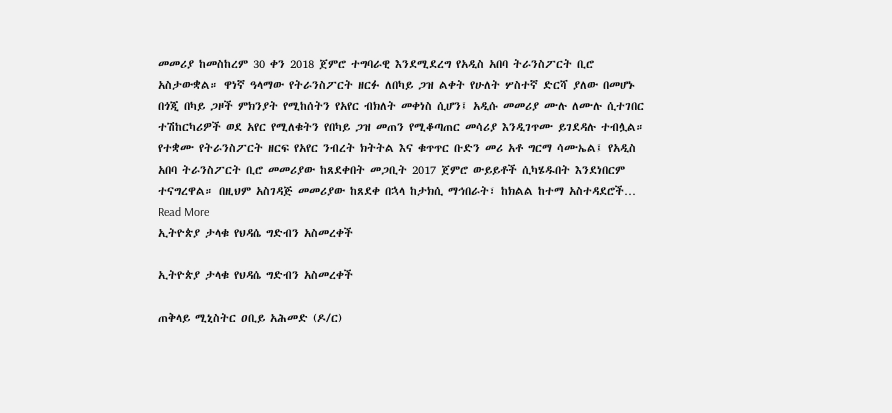መመሪያ ከመስከረም 30 ቀን 2018 ጀምሮ ተግባራዊ እንደሚደረግ የአዲስ አበባ ትራንስፖርት ቢሮ አስታውቋል። ዋነኛ ዓላማው የትራንስፖርት ዘርፉ ለበካይ ጋዝ ልቀት የሁለት ሦስተኛ ድርሻ ያለው በመሆኑ በጎጂ በካይ ጋዞች ምክንያት የሚከሰትን የአየር ብክለት መቀነስ ሲሆን፤ አዲሱ መመሪያ ሙሉ ለሙሉ ሲተገበር ተሽከርካሪዎች ወደ አየር የሚለቁትን የበካይ ጋዝ መጠን የሚቆጣጠር መሳሪያ እንዲገጥሙ ይገደዳሉ ተብሏል። የተቋሙ የትራንስፖርት ዘርፍ የአየር ንብረት ክትትል እና ቁጥጥር ቡድን መሪ አቶ ግርማ ሳሙኤል፤ የአዲስ አበባ ትራንስፖርት ቢሮ መመሪያው ከጸደቀበት መጋቢት 2017 ጀምሮ ውይይቶች ሲካሄዱበት እንደነበርም ተናግረዋል። በዚህም አስገዳጅ መመሪያው ከጸደቀ በኋላ ከታክሲ ማኅበራት፣ ከክልል ከተማ አስተዳደሮች…
Read More
ኢትዮጵያ ታላቁ የህዳሴ ግድብን አስመረቀች

ኢትዮጵያ ታላቁ የህዳሴ ግድብን አስመረቀች

ጠቅላይ ሚኒስትር ዐቢይ አሕመድ (ዶ/ር)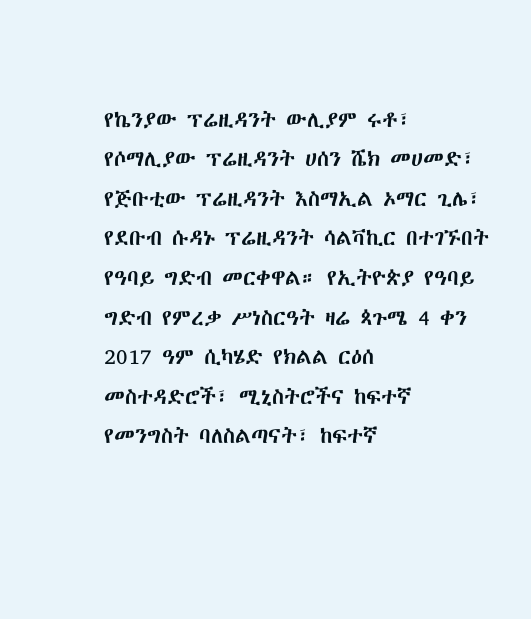የኬንያው ፕሬዚዳንት ውሊያም ሩቶ፣ የሶማሊያው ፕሬዚዳንት ሀሰን ሼክ መሀመድ፣ የጅቡቲው ፕሬዚዳንት እስማኢል ኦማር ጊሌ፣ የደቡብ ሱዳኑ ፕሬዚዳንት ሳልቫኪር በተገኙበት የዓባይ ግድብ መርቀዋል። የኢትዮጵያ የዓባይ ግድብ የምረቃ ሥነስርዓት ዛሬ ጳጉሜ 4 ቀን 2017 ዓም ሲካሄድ የክልል ርዕሰ መስተዳድሮች፣ ሚኒስትሮችና ከፍተኛ የመንግስት ባለስልጣናት፣ ከፍተኛ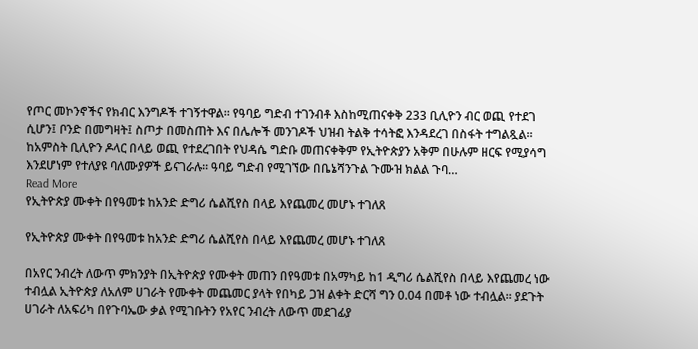የጦር መኮንኖችና የክብር እንግዶች ተገኝተዋል። የዓባይ ግድብ ተገንብቶ እስከሚጠናቀቅ 233 ቢሊዮን ብር ወጪ የተደገ ሲሆን፤ ቦንድ በመግዛት፤ ስጦታ በመስጠት እና በሌሎች መንገዶች ህዝብ ትልቅ ተሳትፎ እንዳደረገ በስፋት ተግልጿል፡፡ ከአምስት ቢሊዮን ዶላር በላይ ወጪ የተደረገበት የህዳሴ ግድቡ መጠናቀቅም የኢትዮጵያን አቅም በሁሉም ዘርፍ የሚያሳግ እንደሆነም የተለያዩ ባለሙያዎች ይናገራሉ፡፡ ዓባይ ግድብ የሚገኘው በቤኔሻንጉል ጉሙዝ ክልል ጉባ…
Read More
የኢትዮጵያ ሙቀት በየዓመቱ ከአንድ ድግሪ ሴልሺየስ በላይ እየጨመረ መሆኑ ተገለጸ

የኢትዮጵያ ሙቀት በየዓመቱ ከአንድ ድግሪ ሴልሺየስ በላይ እየጨመረ መሆኑ ተገለጸ

በአየር ንብረት ለውጥ ምክንያት በኢትዮጵያ የሙቀት መጠን በየዓመቱ በአማካይ ከ1 ዲግሪ ሴልሺየስ በላይ እየጨመረ ነው ተብሏል ኢትዮጵያ ለአለም ሀገራት የሙቀት መጨመር ያላት የበካይ ጋዝ ልቀት ድርሻ ግን 0.04 በመቶ ነው ተብሏል፡፡ ያደጉት ሀገራት ለአፍሪካ በየጉባኤው ቃል የሚገቡትን የአየር ንብረት ለውጥ መደገፊያ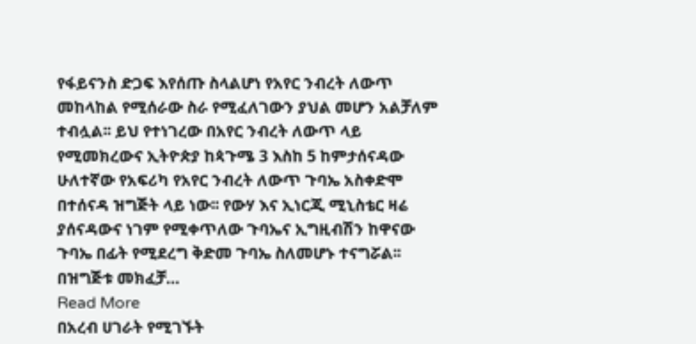የፋይናንስ ድጋፍ እየሰጡ ስላልሆነ የአየር ንብረት ለውጥ መከላከል የሚሰራው ስራ የሚፈለገውን ያህል መሆን አልቻለም ተብሏል፡፡ ይህ የተነገረው በአየር ንብረት ለውጥ ላይ የሚመክረውና ኢትዮጵያ ከጳጉሜ 3 እስከ 5 ከምታሰናዳው ሁለተኛው የአፍሪካ የአየር ንብረት ለውጥ ጉባኤ አስቀድሞ በተሰናዳ ዝግጅት ላይ ነው፡፡ የውሃ እና ኢነርጂ ሚኒስቴር ዛሬ ያሰናዳውና ነገም የሚቀጥለው ጉባኤና ኢግዚብሽን ከዋናው ጉባኤ በፊት የሚደረግ ቅድመ ጉባኤ ስለመሆኑ ተናግሯል፡፡ በዝግጅቱ መክፈቻ…
Read More
በአረብ ሀገራት የሚገኙት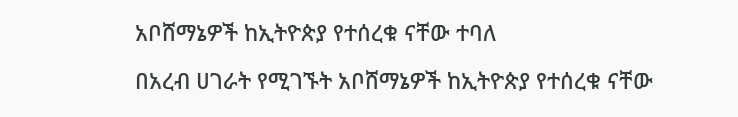አቦሸማኔዎች ከኢትዮጵያ የተሰረቁ ናቸው ተባለ

በአረብ ሀገራት የሚገኙት አቦሸማኔዎች ከኢትዮጵያ የተሰረቁ ናቸው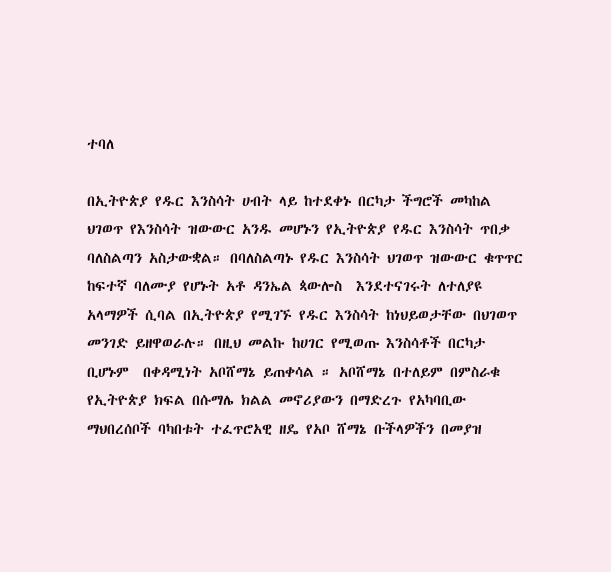ተባለ

በኢትዮጵያ የዱር እንስሳት ሀብት ላይ ከተደቀኑ በርካታ ችግሮች መካከል ህገወጥ የእንስሳት ዝውውር አንዱ መሆኑን የኢትዮጵያ የዱር እንስሳት ጥበቃ ባለስልጣን አስታውቋል። በባለስልጣኑ የዱር እንስሳት ህገወጥ ዝውውር ቁጥጥር ከፍተኛ ባለሙያ የሆኑት አቶ ዳንኤል ጳውሎስ  እንደተናገሩት ለተለያዩ አላማዎች ሲባል በኢትዮጵያ የሚገኙ የዱር እንስሳት ከነህይወታቸው በህገወጥ መንገድ ይዘዋወራሉ። በዚህ መልኩ ከሀገር የሚወጡ እንስሳቶች በርካታ ቢሆኑም  በቀዳሚነት አቦሸማኔ ይጠቀሳል ። አቦሸማኔ በተለይም በምስራቁ የኢትዮጵያ ክፍል በሱማሌ ክልል መኖሪያውን በማድረጉ የአካባቢው ማህበረሰቦች ባካበቱት ተፈጥሮአዊ ዘዴ የአቦ ሸማኔ ቡችላዎችን በመያዝ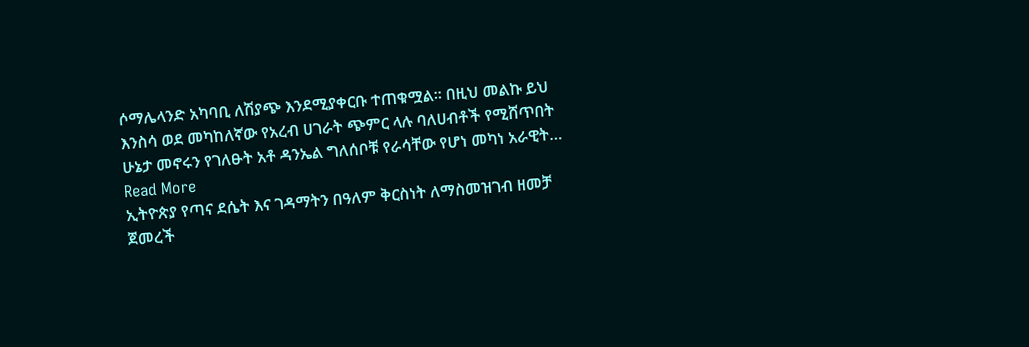ሶማሌላንድ አካባቢ ለሽያጭ እንደሚያቀርቡ ተጠቁሟል። በዚህ መልኩ ይህ እንስሳ ወደ መካከለኛው የአረብ ሀገራት ጭምር ላሉ ባለሀብቶች የሚሸጥበት ሁኔታ መኖሩን የገለፁት አቶ ዳንኤል ግለሰቦቹ የራሳቸው የሆነ መካነ አራዊት…
Read More
ኢትዮጵያ የጣና ደሴት እና ገዳማትን በዓለም ቅርስነት ለማስመዝገብ ዘመቻ ጀመረች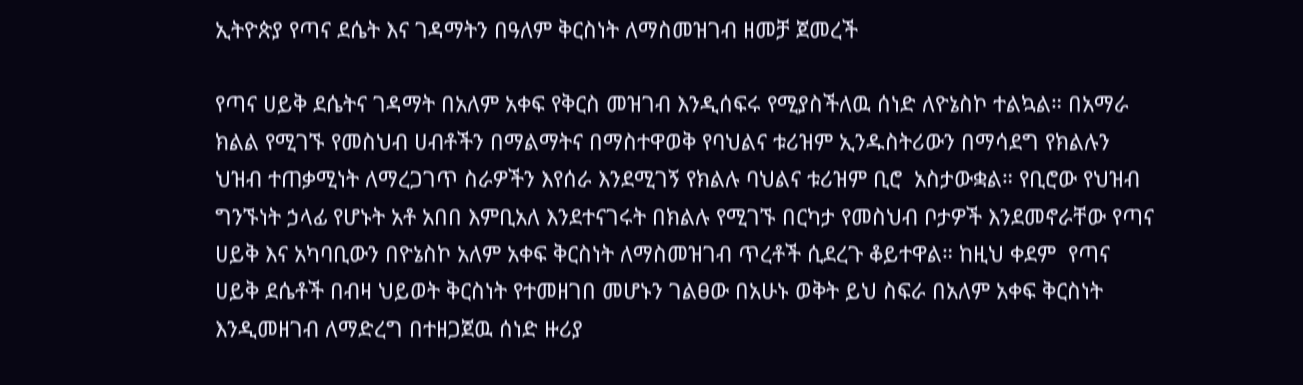ኢትዮጵያ የጣና ደሴት እና ገዳማትን በዓለም ቅርስነት ለማስመዝገብ ዘመቻ ጀመረች

የጣና ሀይቅ ደሴትና ገዳማት በአለም አቀፍ የቅርስ መዝገብ እንዲሰፍሩ የሚያስችለዉ ሰነድ ለዮኔስኮ ተልኳል። በአማራ ክልል የሚገኙ የመስህብ ሀብቶችን በማልማትና በማስተዋወቅ የባህልና ቱሪዝም ኢንዱስትሪውን በማሳደግ የክልሉን ህዝብ ተጠቃሚነት ለማረጋገጥ ስራዎችን እየሰራ እንደሚገኝ የክልሉ ባህልና ቱሪዝም ቢሮ  አስታውቋል። የቢሮው የህዝብ ግንኙነት ኃላፊ የሆኑት አቶ አበበ እምቢአለ እንደተናገሩት በክልሉ የሚገኙ በርካታ የመስህብ ቦታዎች እንደመኖራቸው የጣና ሀይቅ እና አካባቢውን በዮኔስኮ አለም አቀፍ ቅርስነት ለማስመዝገብ ጥረቶች ሲደረጉ ቆይተዋል። ከዚህ ቀደም  የጣና ሀይቅ ደሴቶች በብዛ ህይወት ቅርስነት የተመዘገበ መሆኑን ገልፀው በአሁኑ ወቅት ይህ ስፍራ በአለም አቀፍ ቅርስነት እንዲመዘገብ ለማድረግ በተዘጋጀዉ ሰነድ ዙሪያ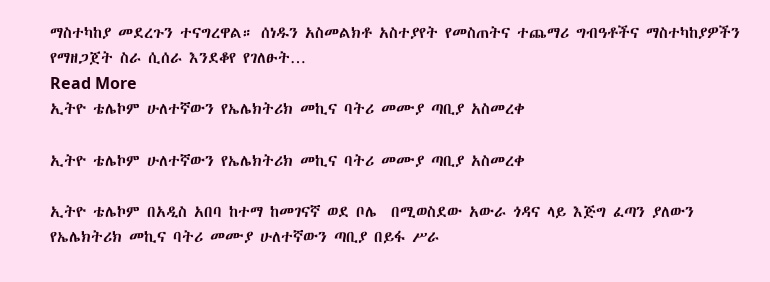ማስተካከያ መደረጉን ተናግረዋል። ሰነዱን አስመልክቶ አስተያየት የመስጠትና ተጨማሪ ግብዓቶችና ማስተካከያዎችን የማዘጋጀት ስራ ሲሰራ እንደቆየ የገለፁት…
Read More
ኢትዮ ቴሌኮም ሁለተኛውን የኤሌክትሪክ መኪና ባትሪ መሙያ ጣቢያ አስመረቀ

ኢትዮ ቴሌኮም ሁለተኛውን የኤሌክትሪክ መኪና ባትሪ መሙያ ጣቢያ አስመረቀ

ኢትዮ ቴሌኮም በአዲስ አበባ ከተማ ከመገናኛ ወደ ቦሌ  በሚወስደው አውራ ጎዳና ላይ እጅግ ፈጣን ያለውን የኤሌክትሪክ መኪና ባትሪ መሙያ ሁለተኛውን ጣቢያ በይፋ ሥራ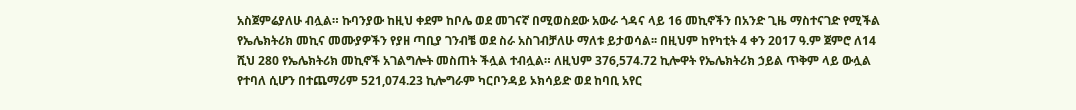አስጀምሬያለሁ ብሏል። ኩባንያው ከዚህ ቀደም ከቦሌ ወደ መገናኛ በሚወስደው አውራ ጎዳና ላይ 16 መኪኖችን በአንድ ጊዜ ማስተናገድ የሚችል የኤሌክትሪክ መኪና መሙያዎችን የያዘ ጣቢያ ገንብቼ ወደ ስራ አስገብቻለሁ ማለቱ ይታወሳል፡፡ በዚህም ከየካቲት 4 ቀን 2017 ዓ.ም ጀምሮ ለ14 ሺህ 280 የኤሌክትሪክ መኪኖች አገልግሎት መስጠት ችሏል ተብሏል። ለዚህም 376,574.72 ኪሎዋት የኤሌክትሪክ ኃይል ጥቅም ላይ ውሏል የተባለ ሲሆን በተጨማሪም 521,074.23 ኪሎግራም ካርቦንዳይ ኦክሳይድ ወደ ከባቢ አየር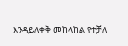እንዳይለቀቅ መከላከል የተቻለ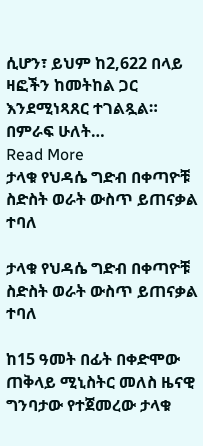ሲሆን፣ ይህም ከ2,622 በላይ ዛፎችን ከመትከል ጋር እንደሚነጻጸር ተገልጿል። በምራፍ ሁለት…
Read More
ታላቁ የህዳሴ ግድብ በቀጣዮቹ ስድስት ወራት ውስጥ ይጠናቃል ተባለ

ታላቁ የህዳሴ ግድብ በቀጣዮቹ ስድስት ወራት ውስጥ ይጠናቃል ተባለ

ከ15 ዓመት በፊት በቀድሞው ጠቅላይ ሚኒስትር መለስ ዜናዊ ግንባታው የተጀመረው ታላቁ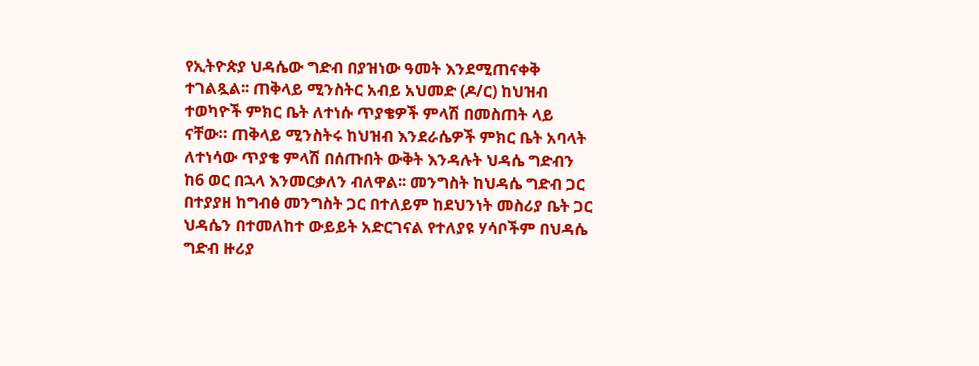የኢትዮጵያ ህዳሴው ግድብ በያዝነው ዓመት እንደሚጠናቀቅ ተገልጿል፡፡ ጠቅላይ ሚንስትር አብይ አህመድ (ዶ/ር) ከህዝብ ተወካዮች ምክር ቤት ለተነሱ ጥያቄዎች ምላሽ በመስጠት ላይ ናቸው። ጠቅላይ ሚንስትሩ ከህዝብ እንደራሴዎች ምክር ቤት አባላት ለተነሳው ጥያቄ ምላሽ በሰጡበት ውቅት እንዳሉት ህዳሴ ግድብን ከ6 ወር በኋላ እንመርቃለን ብለዋል፡፡ መንግስት ከህዳሴ ግድብ ጋር በተያያዘ ከግብፅ መንግስት ጋር በተለይም ከደህንነት መስሪያ ቤት ጋር ህዳሴን በተመለከተ ውይይት አድርገናል የተለያዩ ሃሳቦችም በህዳሴ ግድብ ዙሪያ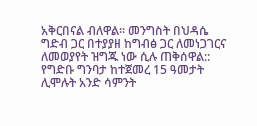አቅርበናል ብለዋል፡፡ መንግስት በህዳሴ ግድብ ጋር በተያያዘ ከግብፅ ጋር ለመነጋገርና ለመወያየት ዝግጁ ነው ሲሉ ጠቅሰዋል:: የግድቡ ግንባታ ከተጀመረ 15 ዓመታት ሊሞሉት አንድ ሳምንት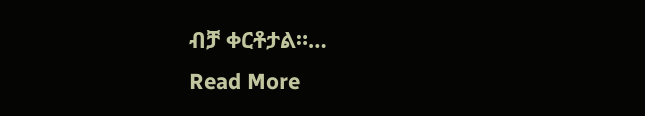ብቻ ቀርቶታል።…
Read More